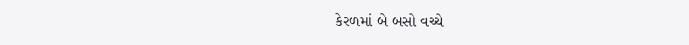કેરળમાં બે બસો વચ્ચે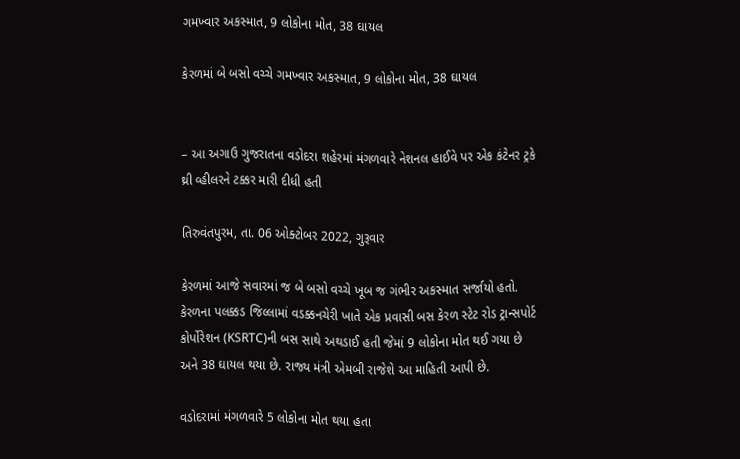ગમખ્વાર અકસ્માત, 9 લોકોના મોત, 38 ઘાયલ

કેરળમાં બે બસો વચ્ચે ગમખ્વાર અકસ્માત, 9 લોકોના મોત, 38 ઘાયલ


– આ અગાઉ ગુજરાતના વડોદરા શહેરમાં મંગળવારે નેશનલ હાઈવે પર એક કંટેનર ટ્રકે થ્રી વ્હીલરને ટક્કર મારી દીધી હતી

તિરુવંતપુરમ, તા. 06 ઓક્ટોબર 2022, ગુરૂવાર

કેરળમાં આજે સવારમાં જ બે બસો વચ્ચે ખૂબ જ ગંભીર અકસ્માત સર્જાયો હતો. કેરળના પલક્કડ જિલ્લામાં વડક્કનચેરી ખાતે એક પ્રવાસી બસ કેરળ સ્ટેટ રોડ ટ્રાન્સપોર્ટ કોર્પોરેશન (KSRTC)ની બસ સાથે અથડાઈ હતી જેમાં 9 લોકોના મોત થઈ ગયા છે અને 38 ઘાયલ થયા છે. રાજ્ય મંત્રી એમબી રાજેશે આ માહિતી આપી છે.

વડોદરામાં મંગળવારે 5 લોકોના મોત થયા હતા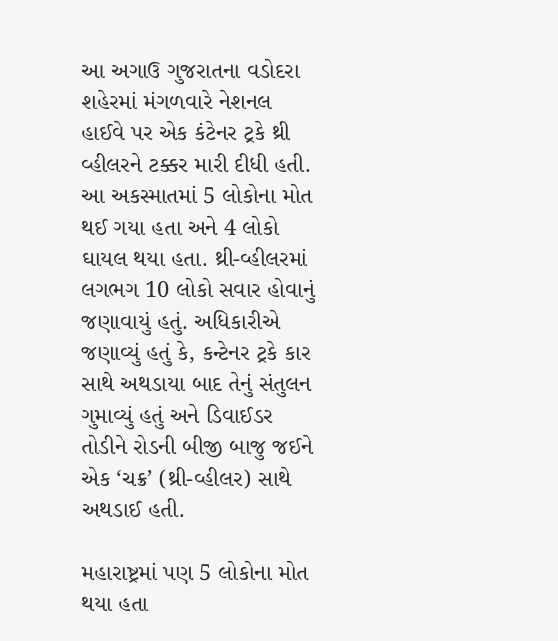આ અગાઉ ગુજરાતના વડોદરા શહેરમાં મંગળવારે નેશનલ હાઈવે પર એક કંટેનર ટ્રકે થ્રી વ્હીલરને ટક્કર મારી દીધી હતી. આ અકસ્માતમાં 5 લોકોના મોત થઈ ગયા હતા અને 4 લોકો ઘાયલ થયા હતા. થ્રી-વ્હીલરમાં લગભગ 10 લોકો સવાર હોવાનું જણાવાયું હતું. અધિકારીએ જણાવ્યું હતું કે, કન્ટેનર ટ્રકે કાર સાથે અથડાયા બાદ તેનું સંતુલન ગુમાવ્યું હતું અને ડિવાઈડર તોડીને રોડની બીજી બાજુ જઈને એક ‘ચક્ર’ (થ્રી-વ્હીલર) સાથે અથડાઈ હતી.

મહારાષ્ટ્રમાં પણ 5 લોકોના મોત થયા હતા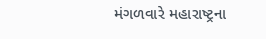મંગળવારે મહારાષ્ટ્રના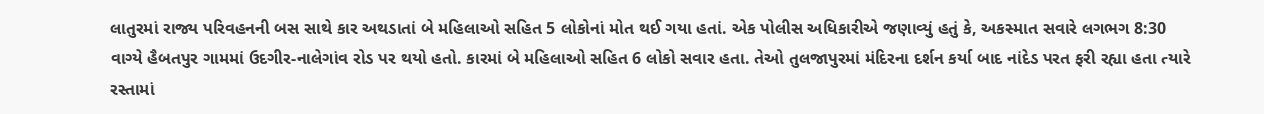લાતુરમાં રાજ્ય પરિવહનની બસ સાથે કાર અથડાતાં બે મહિલાઓ સહિત 5 લોકોનાં મોત થઈ ગયા હતાં. એક પોલીસ અધિકારીએ જણાવ્યું હતું કે, અકસ્માત સવારે લગભગ 8:30 વાગ્યે હૈબતપુર ગામમાં ઉદગીર-નાલેગાંવ રોડ પર થયો હતો. કારમાં બે મહિલાઓ સહિત 6 લોકો સવાર હતા. તેઓ તુલજાપુરમાં મંદિરના દર્શન કર્યા બાદ નાંદેડ પરત ફરી રહ્યા હતા ત્યારે રસ્તામાં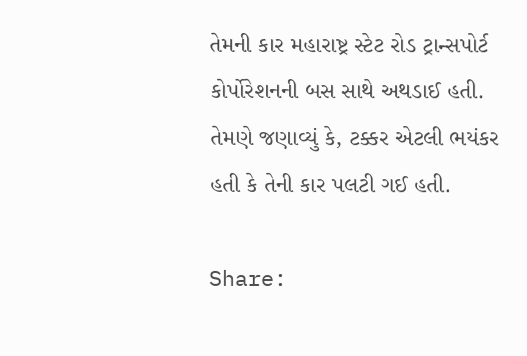તેમની કાર મહારાષ્ટ્ર સ્ટેટ રોડ ટ્રાન્સપોર્ટ કોર્પોરેશનની બસ સાથે અથડાઈ હતી. તેમણે જણાવ્યું કે, ટક્કર એટલી ભયંકર હતી કે તેની કાર પલટી ગઈ હતી.

Share: